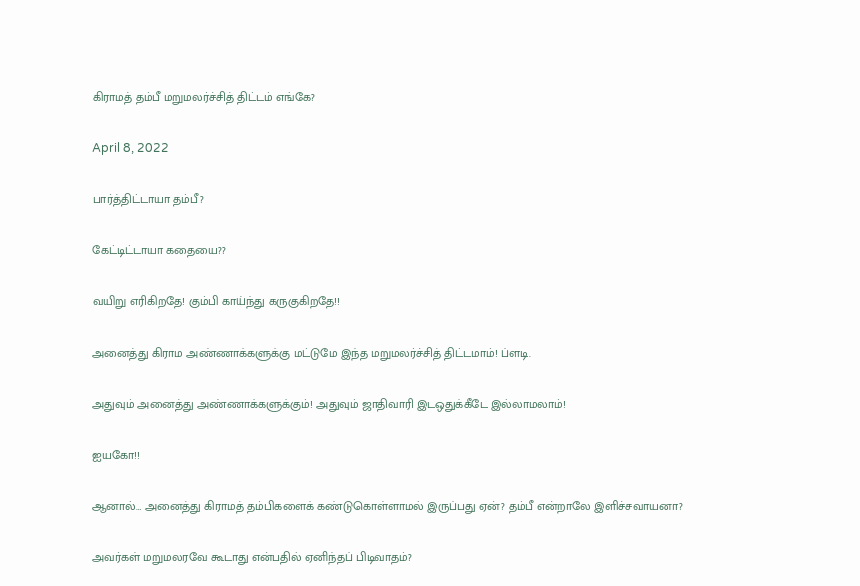கிராமத் தம்பீ மறுமலர்ச்சித் திட்டம் எங்கே?

April 8, 2022

பார்த்திட்டாயா தம்பீ?

கேட்டிட்டாயா கதையை??

வயிறு எரிகிறதே! கும்பி காய்ந்து கருகுகிறதே!!

அனைத்து கிராம அண்ணாக்களுக்கு மட்டுமே இந்த மறுமலர்ச்சித் திட்டமாம்! ப்ளடி.

அதுவும் அனைத்து அண்ணாக்களுக்கும்! அதுவும் ஜாதிவாரி இடஒதுக்கீடே இல்லாமலாம்!

ஐயகோ!!

ஆனால்… அனைத்து கிராமத் தம்பிகளைக் கண்டுகொள்ளாமல் இருப்பது ஏன்? தம்பீ என்றாலே இளிச்சவாயனா?

அவர்கள் மறுமலரவே கூடாது என்பதில் ஏனிந்தப் பிடிவாதம்?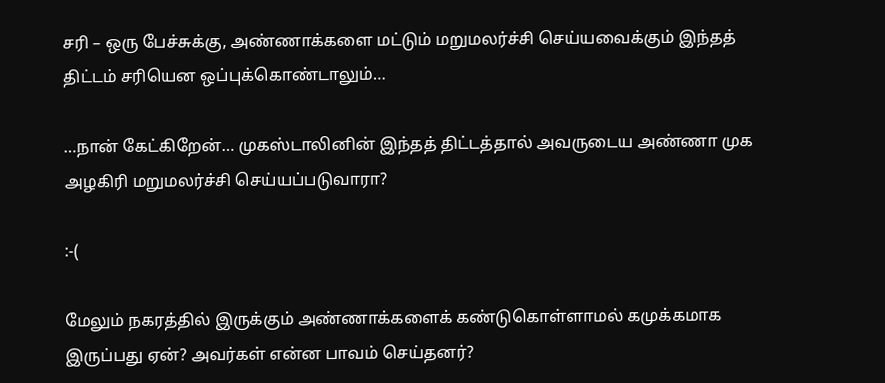சரி – ஒரு பேச்சுக்கு, அண்ணாக்களை மட்டும் மறுமலர்ச்சி செய்யவைக்கும் இந்தத் திட்டம் சரியென ஒப்புக்கொண்டாலும்…

…நான் கேட்கிறேன்… முகஸ்டாலினின் இந்தத் திட்டத்தால் அவருடைய அண்ணா முக அழகிரி மறுமலர்ச்சி செய்யப்படுவாரா?

:-(

மேலும் நகரத்தில் இருக்கும் அண்ணாக்களைக் கண்டுகொள்ளாமல் கமுக்கமாக இருப்பது ஏன்? அவர்கள் என்ன பாவம் செய்தனர்?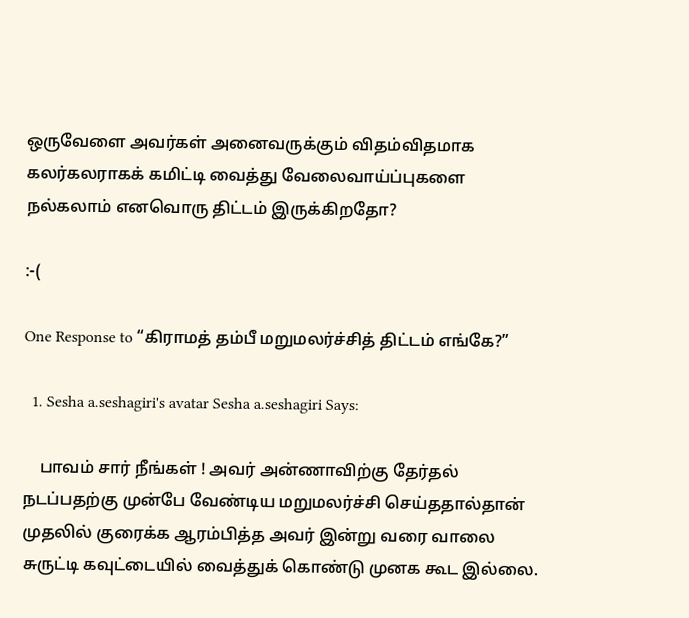ஒருவேளை அவர்கள் அனைவருக்கும் விதம்விதமாக கலர்கலராகக் கமிட்டி வைத்து வேலைவாய்ப்புகளை நல்கலாம் எனவொரு திட்டம் இருக்கிறதோ?

:-(

One Response to “கிராமத் தம்பீ மறுமலர்ச்சித் திட்டம் எங்கே?”

  1. Sesha a.seshagiri's avatar Sesha a.seshagiri Says:

    பாவம் சார் நீங்கள் ! அவர் அன்ணாவிற்கு தேர்தல் நடப்பதற்கு முன்பே வேண்டிய மறுமலர்ச்சி செய்ததால்தான் முதலில் குரைக்க ஆரம்பித்த அவர் இன்று வரை வாலை சுருட்டி கவுட்டையில் வைத்துக் கொண்டு முனக கூட இல்லை.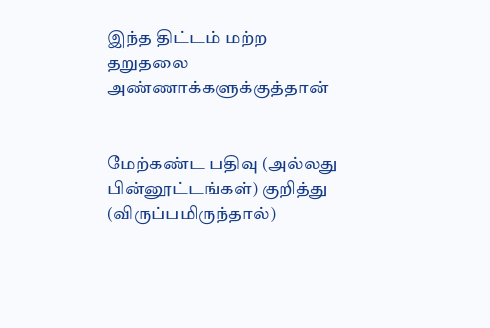இந்த திட்டம் மற்ற தறுதலை அண்ணாக்களுக்குத்தான்


மேற்கண்ட பதிவு (அல்லது பின்னூட்டங்கள்) குறித்து (விருப்பமிருந்தால்)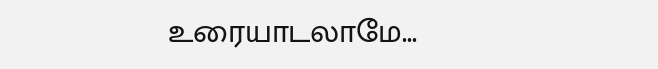உரையாடலாமே...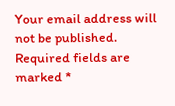Your email address will not be published. Required fields are marked *